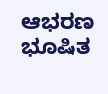ಆಭರಣ ಭೂಷಿತ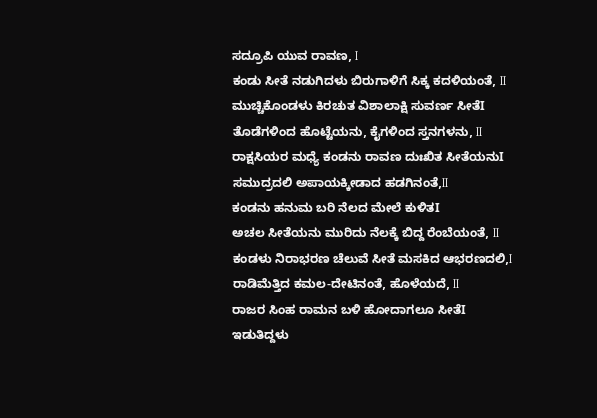ಸದ್ರೂಪಿ ಯುವ ರಾವಣ, I
ಕಂಡು ಸೀತೆ ನಡುಗಿದಳು ಬಿರುಗಾಳಿಗೆ ಸಿಕ್ಕ ಕದಳಿಯಂತೆ, II
ಮುಚ್ಚಿಕೊಂಡಳು ಕಿರಚುತ ವಿಶಾಲಾಕ್ಷಿ ಸುವರ್ಣ ಸೀತೆI
ತೊಡೆಗಳಿಂದ ಹೊಟ್ಟೆಯನು, ಕೈಗಳಿಂದ ಸ್ತನಗಳನು, II
ರಾಕ್ಷಸಿಯರ ಮಧ್ಯೆ ಕಂಡನು ರಾವಣ ದುಃಖಿತ ಸೀತೆಯನುI
ಸಮುದ್ರದಲಿ ಅಪಾಯಕ್ಕೀಡಾದ ಹಡಗಿನಂತೆ,II
ಕಂಡನು ಹನುಮ ಬರಿ ನೆಲದ ಮೇಲೆ ಕುಳಿತI
ಅಚಲ ಸೀತೆಯನು ಮುರಿದು ನೆಲಕ್ಕೆ ಬಿದ್ದ ರೆಂಬೆಯಂತೆ, II
ಕಂಡಳು ನಿರಾಭರಣ ಚೆಲುವೆ ಸೀತೆ ಮಸಕಿದ ಆಭರಣದಲಿ,I
ರಾಡಿಮೆತ್ತಿದ ಕಮಲ-ದೇಟಿನಂತೆ, ಹೊಳೆಯದೆ, II
ರಾಜರ ಸಿಂಹ ರಾಮನ ಬಳಿ ಹೋದಾಗಲೂ ಸೀತೆI
ಇಡುತಿದ್ದಳು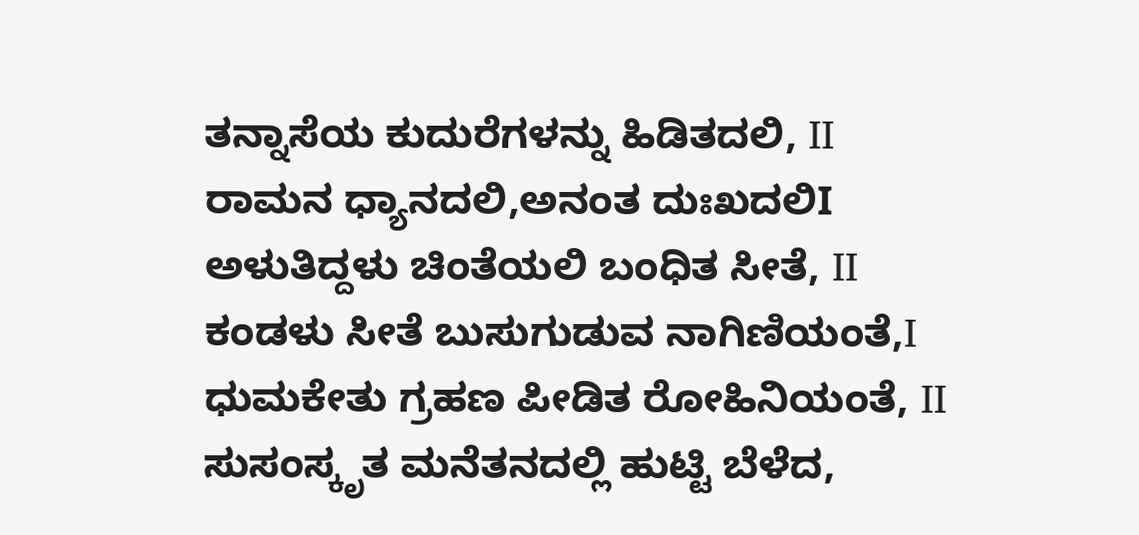ತನ್ನಾಸೆಯ ಕುದುರೆಗಳನ್ನು ಹಿಡಿತದಲಿ, II
ರಾಮನ ಧ್ಯಾನದಲಿ,ಅನಂತ ದುಃಖದಲಿI
ಅಳುತಿದ್ದಳು ಚಿಂತೆಯಲಿ ಬಂಧಿತ ಸೀತೆ, II
ಕಂಡಳು ಸೀತೆ ಬುಸುಗುಡುವ ನಾಗಿಣಿಯಂತೆ,I
ಧುಮಕೇತು ಗ್ರಹಣ ಪೀಡಿತ ರೋಹಿನಿಯಂತೆ, II
ಸುಸಂಸ್ಕೃತ ಮನೆತನದಲ್ಲಿ ಹುಟ್ಟಿ ಬೆಳೆದ,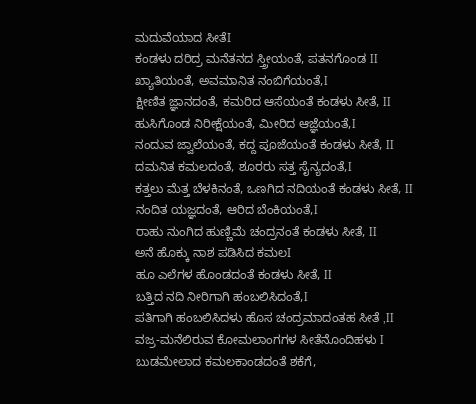ಮದುವೆಯಾದ ಸೀತೆI
ಕಂಡಳು ದರಿದ್ರ ಮನೆತನದ ಸ್ತ್ರೀಯಂತೆ, ಪತನಗೊಂಡ II
ಖ್ಯಾತಿಯಂತೆ, ಅವಮಾನಿತ ನಂಬಿಗೆಯಂತೆ,I
ಕ್ಷೀಣಿತ ಜ್ಞಾನದಂತೆ, ಕಮರಿದ ಆಸೆಯಂತೆ ಕಂಡಳು ಸೀತೆ, II
ಹುಸಿಗೊಂಡ ನಿರೀಕ್ಷೆಯಂತೆ, ಮೀರಿದ ಆಜ್ಞೆಯಂತೆ,I
ನಂದುವ ಜ್ವಾಲೆಯಂತೆ, ಕದ್ದ ಪೂಜೆಯಂತೆ ಕಂಡಳು ಸೀತೆ, II
ದಮನಿತ ಕಮಲದಂತೆ, ಶೂರರು ಸತ್ತ ಸೈನ್ಯದಂತೆ,I
ಕತ್ತಲು ಮೆತ್ತ ಬೆಳಕಿನಂತೆ, ಒಣಗಿದ ನದಿಯಂತೆ ಕಂಡಳು ಸೀತೆ, II
ನಂದಿತ ಯಜ್ಞದಂತೆ, ಆರಿದ ಬೆಂಕಿಯಂತೆ,I
ರಾಹು ನುಂಗಿದ ಹುಣ್ಣಿಮೆ ಚಂದ್ರನಂತೆ ಕಂಡಳು ಸೀತೆ, II
ಅನೆ ಹೊಕ್ಕು ನಾಶ ಪಡಿಸಿದ ಕಮಲI
ಹೂ ಎಲೆಗಳ ಹೊಂಡದಂತೆ ಕಂಡಳು ಸೀತೆ, II
ಬತ್ತಿದ ನದಿ ನೀರಿಗಾಗಿ ಹಂಬಲಿಸಿದಂತೆ,I
ಪತಿಗಾಗಿ ಹಂಬಲಿಸಿದಳು ಹೊಸ ಚಂದ್ರಮಾದಂತಹ ಸೀತೆ ,II
ವಜ್ರ-ಮನೆಲಿರುವ ಕೋಮಲಾಂಗಗಳ ಸೀತೆನೊಂದಿಹಳು I
ಬುಡಮೇಲಾದ ಕಮಲಕಾಂಡದಂತೆ ಶಕೆಗೆ,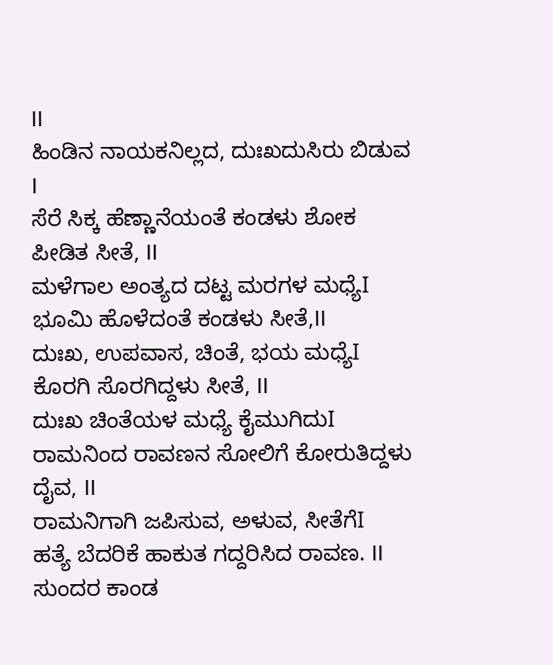II
ಹಿಂಡಿನ ನಾಯಕನಿಲ್ಲದ, ದುಃಖದುಸಿರು ಬಿಡುವ I
ಸೆರೆ ಸಿಕ್ಕ ಹೆಣ್ಣಾನೆಯಂತೆ ಕಂಡಳು ಶೋಕ ಪೀಡಿತ ಸೀತೆ, II
ಮಳೆಗಾಲ ಅಂತ್ಯದ ದಟ್ಟ ಮರಗಳ ಮಧ್ಯೆI
ಭೂಮಿ ಹೊಳೆದಂತೆ ಕಂಡಳು ಸೀತೆ,II
ದುಃಖ, ಉಪವಾಸ, ಚಿಂತೆ, ಭಯ ಮಧ್ಯೆI
ಕೊರಗಿ ಸೊರಗಿದ್ದಳು ಸೀತೆ, II
ದುಃಖ ಚಿಂತೆಯಳ ಮಧ್ಯೆ ಕೈಮುಗಿದುI
ರಾಮನಿಂದ ರಾವಣನ ಸೋಲಿಗೆ ಕೋರುತಿದ್ದಳು ದೈವ, II
ರಾಮನಿಗಾಗಿ ಜಪಿಸುವ, ಅಳುವ, ಸೀತೆಗೆI
ಹತ್ಯೆ ಬೆದರಿಕೆ ಹಾಕುತ ಗದ್ದರಿಸಿದ ರಾವಣ. II
ಸುಂದರ ಕಾಂಡ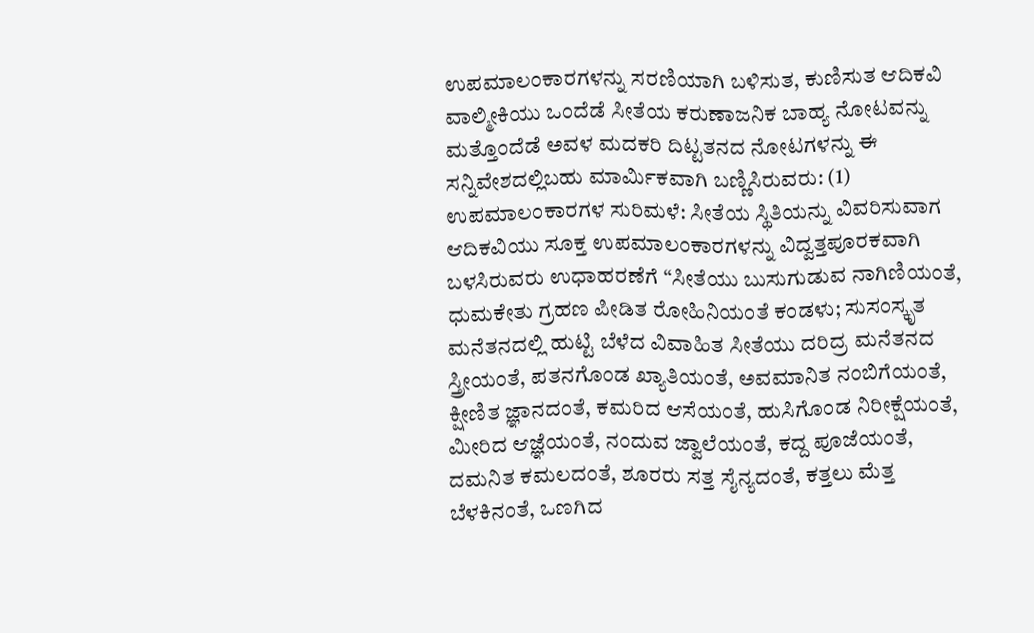ಉಪಮಾಲಂಕಾರಗಳನ್ನು ಸರಣಿಯಾಗಿ ಬಳಿಸುತ, ಕುಣಿಸುತ ಆದಿಕವಿ ವಾಲ್ಮೀಕಿಯು ಒಂದೆಡೆ ಸೀತೆಯ ಕರುಣಾಜನಿಕ ಬಾಹ್ಯ ನೋಟವನ್ನು ಮತ್ತೊಂದೆಡೆ ಅವಳ ಮದಕರಿ ದಿಟ್ಟತನದ ನೋಟಗಳನ್ನು ಈ ಸನ್ನಿವೇಶದಲ್ಲಿಬಹು ಮಾರ್ಮಿಕವಾಗಿ ಬಣ್ಣಿಸಿರುವರು: (1) ಉಪಮಾಲಂಕಾರಗಳ ಸುರಿಮಳೆ: ಸೀತೆಯ ಸ್ಥಿತಿಯನ್ನು ವಿವರಿಸುವಾಗ ಆದಿಕವಿಯು ಸೂಕ್ತ ಉಪಮಾಲಂಕಾರಗಳನ್ನು ವಿದ್ವತ್ತಪೂರಕವಾಗಿ ಬಳಸಿರುವರು ಉಧಾಹರಣೆಗೆ “ಸೀತೆಯು ಬುಸುಗುಡುವ ನಾಗಿಣಿಯಂತೆ, ಧುಮಕೇತು ಗ್ರಹಣ ಪೀಡಿತ ರೋಹಿನಿಯಂತೆ ಕಂಡಳು; ಸುಸಂಸ್ಕೃತ ಮನೆತನದಲ್ಲಿ ಹುಟ್ಟಿ ಬೆಳೆದ ವಿವಾಹಿತ ಸೀತೆಯು ದರಿದ್ರ ಮನೆತನದ ಸ್ತ್ರೀಯಂತೆ, ಪತನಗೊಂಡ ಖ್ಯಾತಿಯಂತೆ, ಅವಮಾನಿತ ನಂಬಿಗೆಯಂತೆ, ಕ್ಷೀಣಿತ ಜ್ಞಾನದಂತೆ, ಕಮರಿದ ಆಸೆಯಂತೆ, ಹುಸಿಗೊಂಡ ನಿರೀಕ್ಷೆಯಂತೆ, ಮೀರಿದ ಆಜ್ಞೆಯಂತೆ, ನಂದುವ ಜ್ವಾಲೆಯಂತೆ, ಕದ್ದ ಪೂಜೆಯಂತೆ, ದಮನಿತ ಕಮಲದಂತೆ, ಶೂರರು ಸತ್ತ ಸೈನ್ಯದಂತೆ, ಕತ್ತಲು ಮೆತ್ತ ಬೆಳಕಿನಂತೆ, ಒಣಗಿದ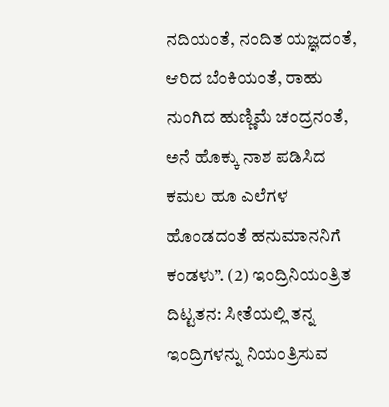ನದಿಯಂತೆ, ನಂದಿತ ಯಜ್ಞದಂತೆ, ಆರಿದ ಬೆಂಕಿಯಂತೆ, ರಾಹು ನುಂಗಿದ ಹುಣ್ಣಿಮೆ ಚಂದ್ರನಂತೆ, ಅನೆ ಹೊಕ್ಕು ನಾಶ ಪಡಿಸಿದ ಕಮಲ ಹೂ ಎಲೆಗಳ ಹೊಂಡದಂತೆ ಹನುಮಾನನಿಗೆ ಕಂಡಳು”. (2) ಇಂದ್ರಿನಿಯಂತ್ರಿತ ದಿಟ್ಟತನ: ಸೀತೆಯಲ್ಲಿ ತನ್ನ ಇಂದ್ರಿಗಳನ್ನು ನಿಯಂತ್ರಿಸುವ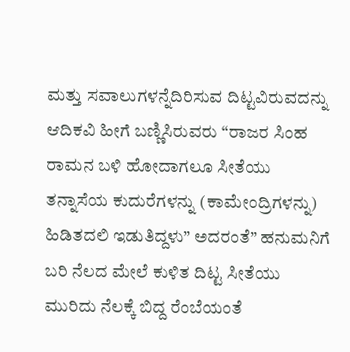ಮತ್ತು ಸವಾಲುಗಳನ್ನೆದಿರಿಸುವ ದಿಟ್ಟವಿರುವದನ್ನು ಆದಿಕವಿ ಹೀಗೆ ಬಣ್ಣಿಸಿರುವರು “ರಾಜರ ಸಿಂಹ ರಾಮನ ಬಳಿ ಹೋದಾಗಲೂ ಸೀತೆಯು ತನ್ನಾಸೆಯ ಕುದುರೆಗಳನ್ನು (ಕಾಮೇಂದ್ರಿಗಳನ್ನು) ಹಿಡಿತದಲಿ ಇಡುತಿದ್ದಳು” ಅದರಂತೆ” ಹನುಮನಿಗೆ ಬರಿ ನೆಲದ ಮೇಲೆ ಕುಳಿತ ದಿಟ್ಟ ಸೀತೆಯು ಮುರಿದು ನೆಲಕ್ಕೆ ಬಿದ್ದ ರೆಂಬೆಯಂತೆ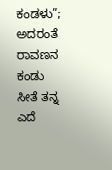ಕಂಡಳು”; ಅದರಂತೆ ರಾವಣನ ಕಂಡು ಸೀತೆ ತನ್ನ ಎದೆ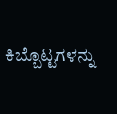ಕಿಬ್ಬೊಟ್ಟಗಳನ್ನು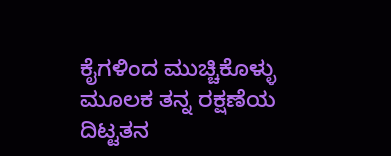ಕೈಗಳಿಂದ ಮುಚ್ಚಿಕೊಳ್ಳು ಮೂಲಕ ತನ್ನ ರಕ್ಷಣೆಯ ದಿಟ್ಟತನ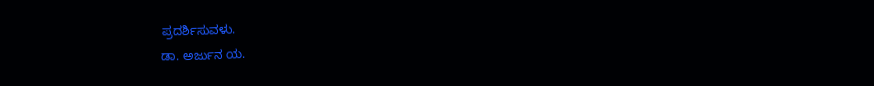ಪ್ರದರ್ಶಿಸುವಳು.
ಡಾ. ಅರ್ಜುನ ಯ.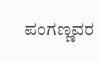ಪಂಗಣ್ಣವರ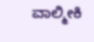ವಾಲ್ಮೀಕಿ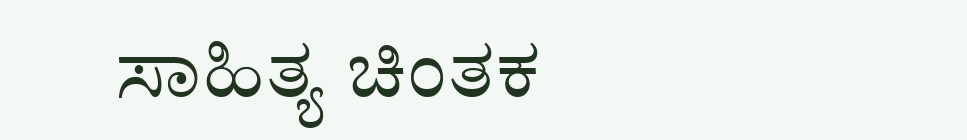ಸಾಹಿತ್ಯ ಚಿಂತಕ